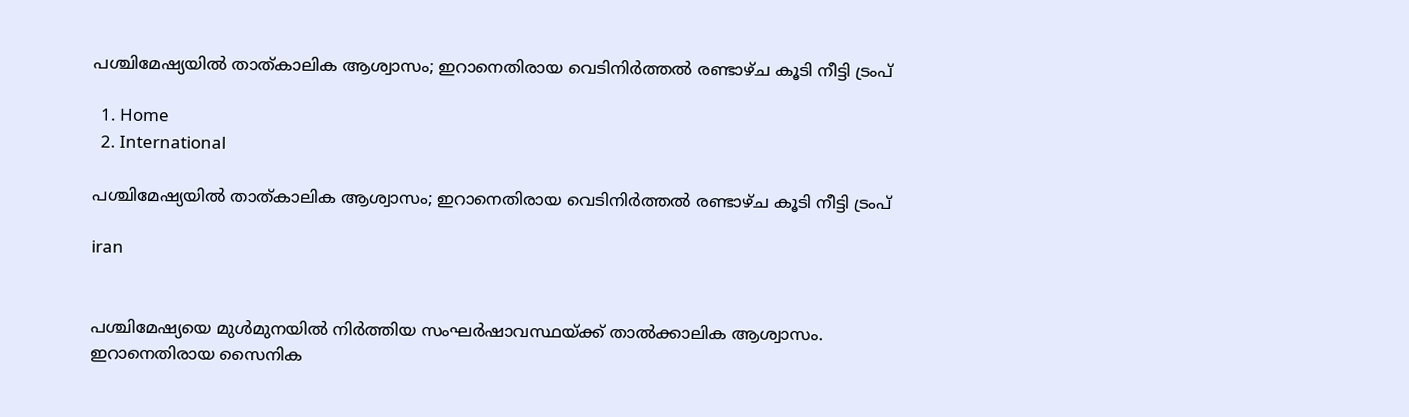പശ്ചിമേഷ്യയിൽ താത്കാലിക ആശ്വാസം; ഇറാനെതിരായ വെടിനിർത്തൽ രണ്ടാഴ്ച കൂടി നീട്ടി ട്രംപ്

  1. Home
  2. International

പശ്ചിമേഷ്യയിൽ താത്കാലിക ആശ്വാസം; ഇറാനെതിരായ വെടിനിർത്തൽ രണ്ടാഴ്ച കൂടി നീട്ടി ട്രംപ്

iran


പശ്ചിമേഷ്യയെ മുൾമുനയിൽ നിർത്തിയ സംഘർഷാവസ്ഥയ്ക്ക് താൽക്കാലിക ആശ്വാസം. ഇറാനെതിരായ സൈനിക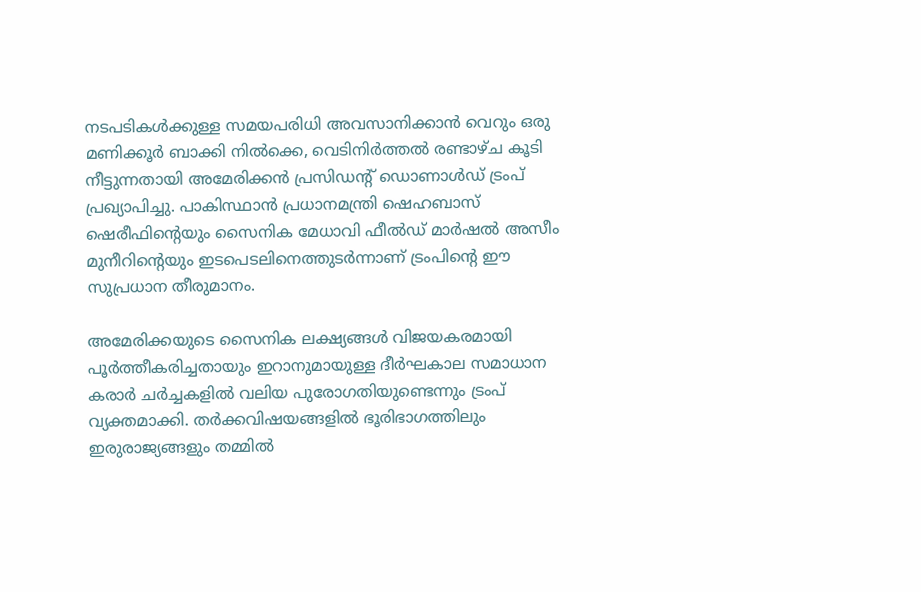നടപടികൾക്കുള്ള സമയപരിധി അവസാനിക്കാൻ വെറും ഒരു മണിക്കൂർ ബാക്കി നിൽക്കെ, വെടിനിർത്തൽ രണ്ടാഴ്ച കൂടി നീട്ടുന്നതായി അമേരിക്കൻ പ്രസിഡന്റ് ഡൊണാൾഡ് ട്രംപ് പ്രഖ്യാപിച്ചു. പാകിസ്ഥാൻ പ്രധാനമന്ത്രി ഷെഹബാസ് ഷെരീഫിന്റെയും സൈനിക മേധാവി ഫീൽഡ് മാർഷൽ അസീം മുനീറിന്റെയും ഇടപെടലിനെത്തുടർന്നാണ് ട്രംപിന്റെ ഈ സുപ്രധാന തീരുമാനം.

അമേരിക്കയുടെ സൈനിക ലക്ഷ്യങ്ങൾ വിജയകരമായി പൂർത്തീകരിച്ചതായും ഇറാനുമായുള്ള ദീർഘകാല സമാധാന കരാർ ചർച്ചകളിൽ വലിയ പുരോഗതിയുണ്ടെന്നും ട്രംപ് വ്യക്തമാക്കി. തർക്കവിഷയങ്ങളിൽ ഭൂരിഭാഗത്തിലും ഇരുരാജ്യങ്ങളും തമ്മിൽ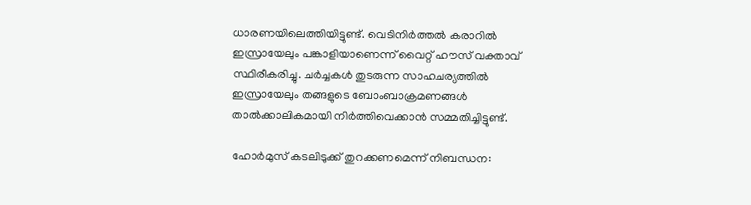ധാരണയിലെത്തിയിട്ടുണ്ട്. വെടിനിർത്തൽ കരാറിൽ ഇസ്രായേലും പങ്കാളിയാണെന്ന് വൈറ്റ് ഹൗസ് വക്താവ് സ്ഥിരീകരിച്ചു. ചർച്ചകൾ തുടരുന്ന സാഹചര്യത്തിൽ ഇസ്രായേലും തങ്ങളുടെ ബോംബാക്രമണങ്ങൾ താൽക്കാലികമായി നിർത്തിവെക്കാൻ സമ്മതിച്ചിട്ടുണ്ട്.

ഹോർമുസ് കടലിടുക്ക് തുറക്കണമെന്ന് നിബന്ധന: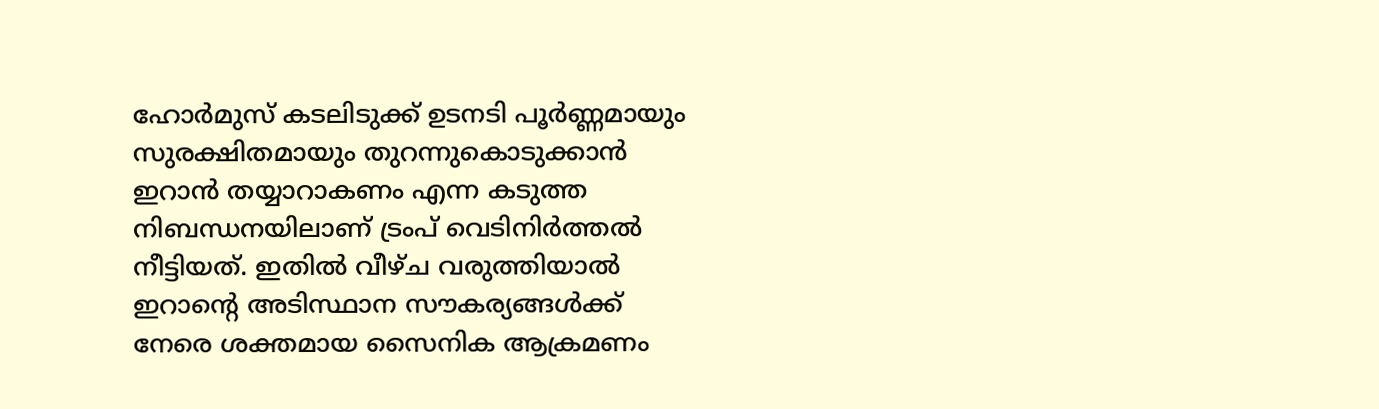ഹോർമുസ് കടലിടുക്ക് ഉടനടി പൂർണ്ണമായും സുരക്ഷിതമായും തുറന്നുകൊടുക്കാൻ ഇറാൻ തയ്യാറാകണം എന്ന കടുത്ത നിബന്ധനയിലാണ് ട്രംപ് വെടിനിർത്തൽ നീട്ടിയത്. ഇതിൽ വീഴ്ച വരുത്തിയാൽ ഇറാന്റെ അടിസ്ഥാന സൗകര്യങ്ങൾക്ക് നേരെ ശക്തമായ സൈനിക ആക്രമണം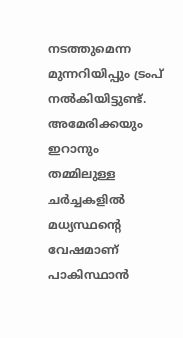നടത്തുമെന്ന മുന്നറിയിപ്പും ട്രംപ് നൽകിയിട്ടുണ്ട്. അമേരിക്കയും ഇറാനും തമ്മിലുള്ള ചർച്ചകളിൽ മധ്യസ്ഥന്റെ വേഷമാണ് പാകിസ്ഥാൻ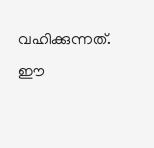വഹിക്കുന്നത്. ഈ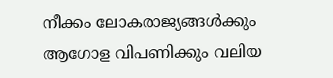നീക്കം ലോകരാജ്യങ്ങൾക്കും ആഗോള വിപണിക്കും വലിയ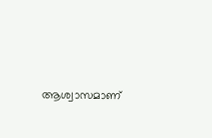ആശ്വാസമാണ്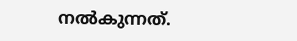നൽകുന്നത്.